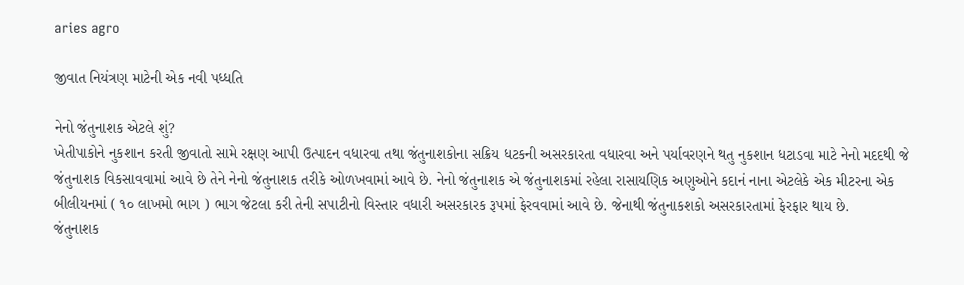aries agro

જીવાત નિયંત્રણ માટેની એક નવી પધ્ધતિ

નેનો જંતુનાશક એટલે શું?
ખેતીપાકોને નુકશાન કરતી જીવાતો સામે રક્ષણ આપી ઉત્પાદન વધારવા તથા જંતુનાશકોના સક્રિય ધટકની અસરકારતા વધારવા અને પર્યાવરણને થતુ નુકશાન ધટાડવા માટે નેનો મદદથી જે જંતુનાશક વિકસાવવામાં આવે છે તેને નેનો જંતુનાશક તરીકે ઓળખવામાં આવે છે. નેનો જંતુનાશક એ જંતુનાશકમાં રહેલા રાસાયણિક અણુઓને કદાનં નાના એટલેકે એક મીટરના એક બીલીયનમાં ( ૧૦ લાખમો ભાગ ) ભાગ જેટલા કરી તેની સપાટીનો વિસ્તાર વધારી અસરકારક રૂપમાં ફેરવવામાં આવે છે. જેનાથી જંતુનાકશકો અસરકારતામાં ફેરફાર થાય છે.
જંતુનાશક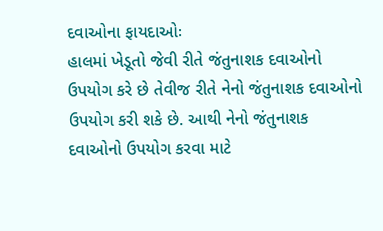દવાઓના ફાયદાઓઃ
હાલમાં ખેડૂતો જેવી રીતે જંતુનાશક દવાઓનો ઉપયોગ કરે છે તેવીજ રીતે નેનો જંતુનાશક દવાઓનો ઉપયોગ કરી શકે છે. આથી નેનો જંતુનાશક દવાઓનો ઉપયોગ કરવા માટે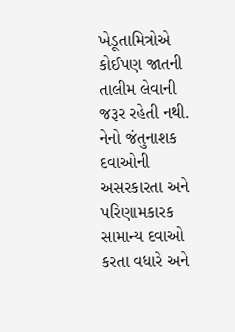ખેડૂતામિત્રોએ કોઈપણ જાતની તાલીમ લેવાની જરૂર રહેતી નથી.
નેનો જંતુનાશક દવાઓની અસરકારતા અને પરિણામકારક સામાન્ય દવાઓ કરતા વધારે અને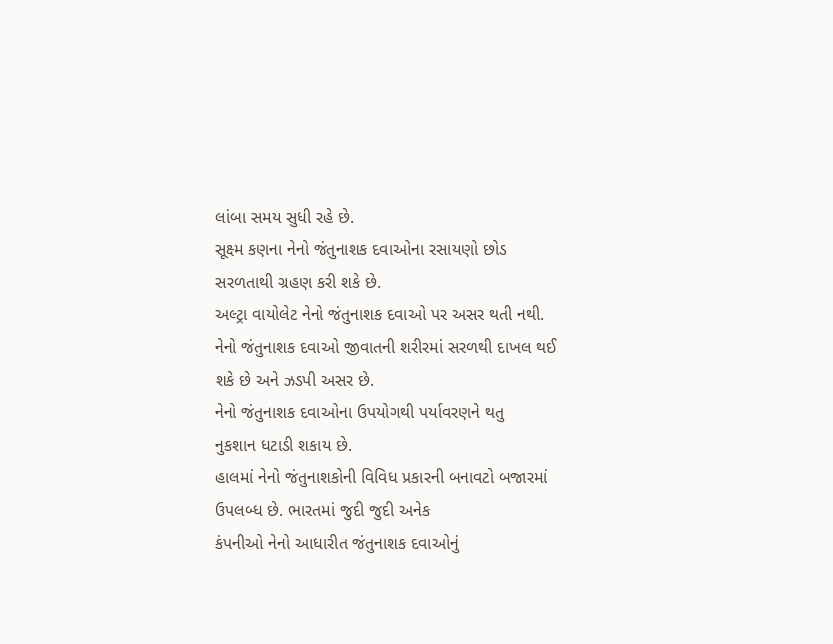લાંબા સમય સુધી રહે છે.
સૂક્ષ્મ કણના નેનો જંતુનાશક દવાઓના રસાયણો છોડ સરળતાથી ગ્રહણ કરી શકે છે.
અલ્ટ્રા વાયોલેટ નેનો જંતુનાશક દવાઓ પર અસર થતી નથી.
નેનો જંતુનાશક દવાઓ જીવાતની શરીરમાં સરળથી દાખલ થઈ શકે છે અને ઝડપી અસર છે.
નેનો જંતુનાશક દવાઓના ઉપયોગથી પર્યાવરણને થતુ
નુકશાન ધટાડી શકાય છે.
હાલમાં નેનો જંતુનાશકોની વિવિધ પ્રકારની બનાવટો બજારમાં ઉપલબ્ધ છે. ભારતમાં જુદી જુદી અનેક
કંપનીઓ નેનો આધારીત જંતુનાશક દવાઓનું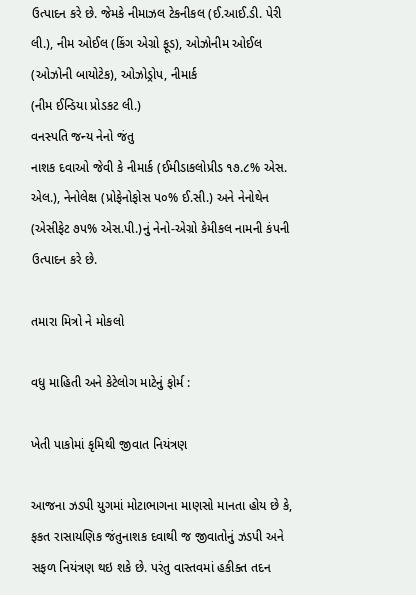ઉત્પાદન કરે છે. જેમકે નીમાઝલ ટેકનીકલ (ઈ.આઈ.ડી. પેરી લી.), નીમ ઓઈલ (કિંગ એગ્રો ફૂડ), ઓઝોનીમ ઓઈલ (ઓઝોની બાયોટેક), ઓઝોડ્રોપ, નીમાર્ક
(નીમ ઈન્ડિયા પ્રોડકટ લી.)
વનસ્પતિ જન્ય નેનો જંતુ
નાશક દવાઓ જેવી કે નીમાર્ક (ઈમીડાકલોપ્રીડ ૧૭.૮% એસ. એલ.), નેનોલેક્ષ (પ્રોફેનોફોસ પ૦% ઈ.સી.) અને નેનોથેન (એસીફેટ ૭પ% એસ.પી.)નું નેનો-એગ્રો કેમીકલ નામની કંપની ઉત્પાદન કરે છે.

તમારા મિત્રો ને મોકલો

વધુ માહિતી અને કેટેલોગ માટેનું ફોર્મ :

ખેતી પાકોમાં કૃમિથી જીવાત નિયંત્રણ

આજના ઝડપી યુગમાં મોટાભાગના માણસો માનતા હોય છે કે, ફકત રાસાયણિક જંતુનાશક દવાથી જ જીવાતોનું ઝડપી અને સફળ નિયંત્રણ થઇ શકે છે. પરંતુ વાસ્તવમાં હકીક્ત તદન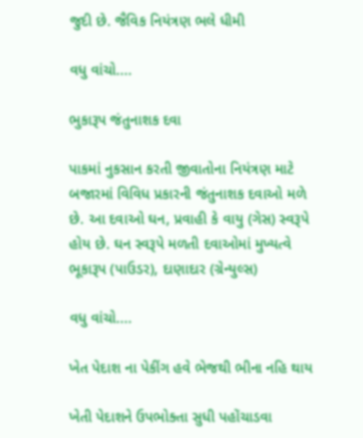જુદી છે. જૈવિક નિયંત્રણ ભલે ધીમી

વધુ વાંચો....

ભુકારૂપ જંતુનાશક દવા

પાકમાં નુકસાન કરતી જીવાતોના નિયંત્રણ માટે બજારમાં વિવિધ પ્રકારની જંતુનાશક દવાઓ મળે છે. આ દવાઓ ઘન, પ્રવાહી કે વાયુ (ગેસ) સ્વરૂપે હોય છે. ઘન સ્વરૂપે મળતી દવાઓમાં મુખ્યત્વે ભૂકારૂપ (પાઉડર), દાણાદાર (ગ્રેન્યુલ્સ)

વધુ વાંચો....

ખેત પેદાશ ના પેકીંગ હવે ભેજથી ભીના નહિ થાય

ખેતી પેદાશને ઉપભોક્તા સુધી પહોંચાડવા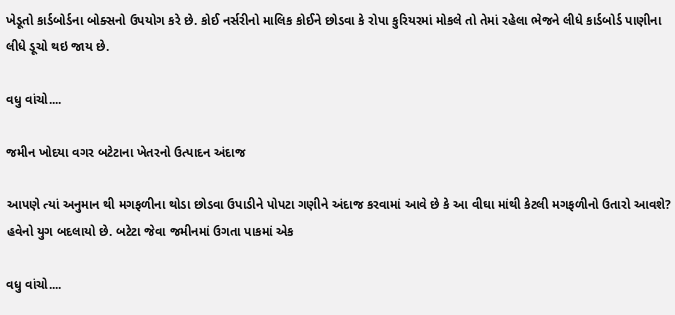ખેડૂતો કાર્ડબોર્ડના બોક્સનો ઉપયોગ કરે છે. કોઈ નર્સરીનો માલિક કોઈને છોડવા કે રોપા કુરિયરમાં મોકલે તો તેમાં રહેલા ભેજને લીધે કાર્ડબોર્ડ પાણીના લીધે ડૂચો થઇ જાય છે.

વધુ વાંચો....

જમીન ખોદયા વગર બટેટાના ખેતરનો ઉત્પાદન અંદાજ

આપણે ત્યાં અનુમાન થી મગફળીના થોડા છોડવા ઉપાડીને પોપટા ગણીને અંદાજ કરવામાં આવે છે કે આ વીઘા માંથી કેટલી મગફળીનો ઉતારો આવશે? હવેનો યુગ બદલાયો છે. બટેટા જેવા જમીનમાં ઉગતા પાકમાં એક

વધુ વાંચો....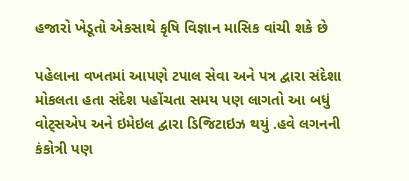હજારો ખેડૂતો એકસાથે કૃષિ વિજ્ઞાન માસિક વાંચી શકે છે

પહેલાના વખતમાં આપણે ટપાલ સેવા અને પત્ર દ્વારા સંદેશા મોકલતા હતા સંદેશ પહોંચતા સમય પણ લાગતો આ બધું વોટ્સએપ અને ઇમેઇલ દ્વારા ડિજિટાઇઝ થયું .હવે લગનની કંકોત્રી પણ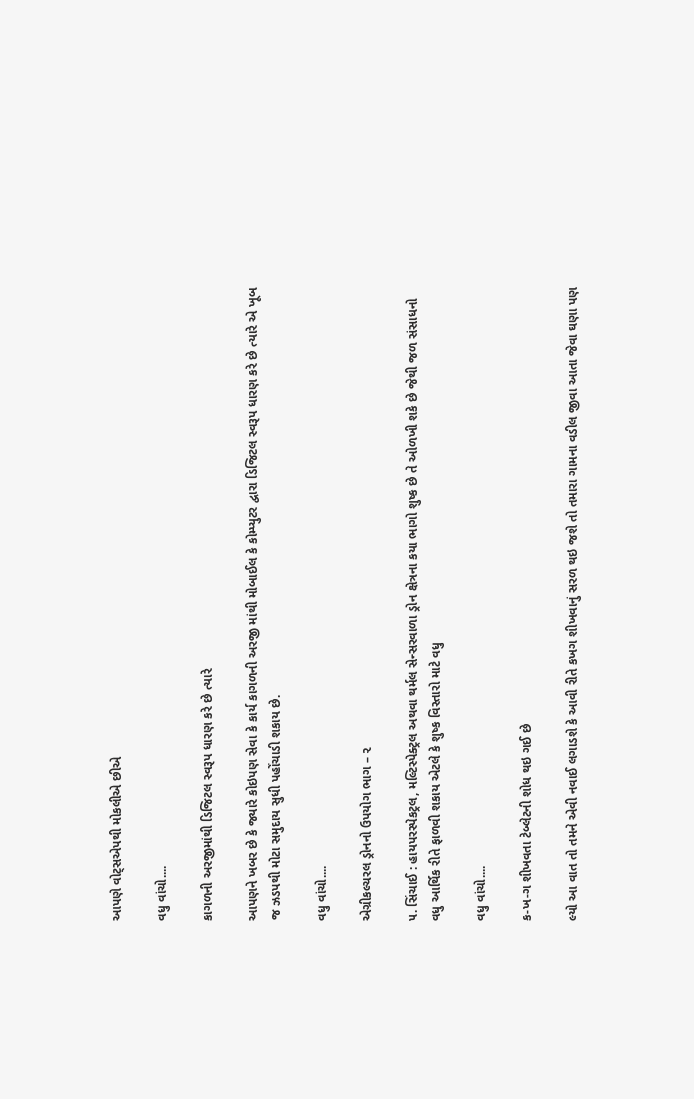આપણે વોટ્સએપથી મોકલીએ છીએ

વધુ વાંચો....

કાગળની અરજીમાંથી ડિજિટલ સ્વરૂપ ધારણ કરે છે ત્યારે

આપણને ખબર છે કે જ્યારે કોઇપણ સેવા કે કાર્ય કાગળની અરજી માંથી મોબાઈલ કે કોમ્પ્યુટર દ્વારા ડિજિટલ સ્વરૂપ ધારણ કરે છે ત્યારે એ ખૂબ જ ઝડપથી મોટા સમુદાય સુધી પહોંચાડી શકાય છે.

વધુ વાંચો....

એગ્રીકલ્ચરલ ડ્રોનનો ઉપયોગ ભાગ – ૨

૫. સિંચાઈ : હાયપરસ્પેકટ્રલ, મલ્ટિસ્પેક્ટ્રલ અથવા થર્મલ સેન્સરવાળા ડ્રોન ક્ષેત્રના કયા ભાગો શુષ્ક છે તે ઓળખી શકે છે જેથી જળ સંસાધનો વધુ આર્થિક રીતે ફાળવી શકાય એટલે કે શુષ્ક વિસ્તારો માટે વધુ

વધુ વાંચો....

ક-ખ-ગ શીખવતા ટેબ્લેટની શોધ થઇ ગઈ છે

લ્યો આ વાત તો તમને એવી નવાઈ લગાડશે કે આવી રીતે કખગ શીખવાનું સરળ થઇ જશે તો તમારા ગામના વડીલ જીવા આતા જેવા ઘણા પણ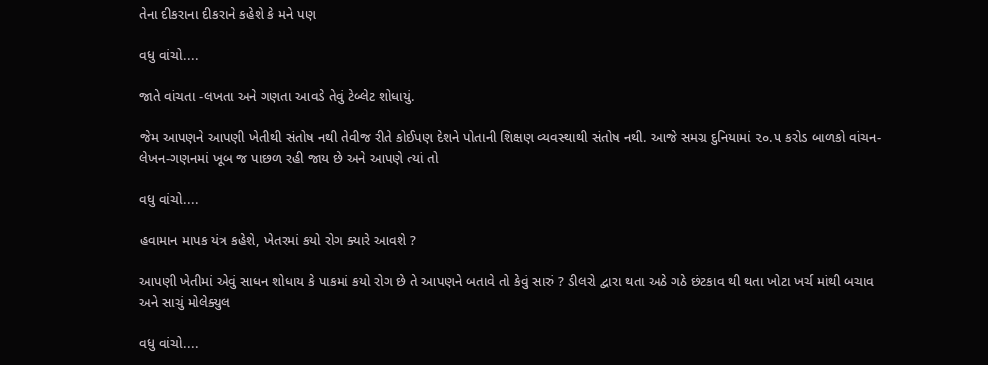તેના દીકરાના દીકરાને કહેશે કે મને પણ

વધુ વાંચો....

જાતે વાંચતા -લખતા અને ગણતા આવડે તેવું ટેબ્લેટ શોધાયું.

જેમ આપણને આપણી ખેતીથી સંતોષ નથી તેવીજ રીતે કોઈપણ દેશને પોતાની શિક્ષણ વ્યવસ્થાથી સંતોષ નથી. આજે સમગ્ર દુનિયામાં ૨૦.૫ કરોડ બાળકો વાંચન-લેખન-ગણનમાં ખૂબ જ પાછળ રહી જાય છે અને આપણે ત્યાં તો

વધુ વાંચો....

હવામાન માપક યંત્ર કહેશે, ખેતરમાં કયો રોગ ક્યારે આવશે ?

આપણી ખેતીમાં એવું સાધન શોધાય કે પાકમાં કયો રોગ છે તે આપણને બતાવે તો કેવું સારું ? ડીલરો દ્વારા થતા અઠે ગઠે છંટકાવ થી થતા ખોટા ખર્ચ માંથી બચાવ અને સાચું મોલેક્યુલ

વધુ વાંચો....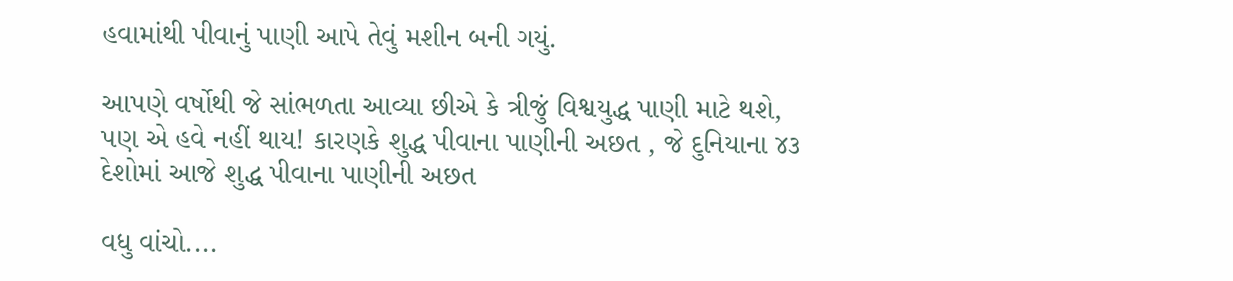હવામાંથી પીવાનું પાણી આપે તેવું મશીન બની ગયું.

આપણે વર્ષોથી જે સાંભળતા આવ્યા છીએ કે ત્રીજું વિશ્વયુદ્ધ પાણી માટે થશે, પણ એ હવે નહીં થાય! કારણકે શુદ્ધ પીવાના પાણીની અછત , જે દુનિયાના ૪૩ દેશોમાં આજે શુદ્ધ પીવાના પાણીની અછત

વધુ વાંચો....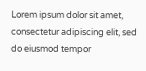Lorem ipsum dolor sit amet, consectetur adipiscing elit, sed do eiusmod tempor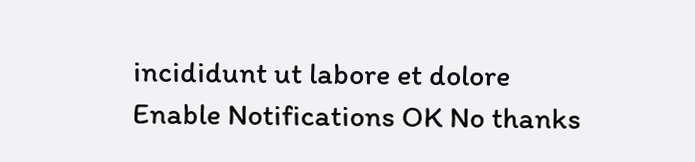incididunt ut labore et dolore
Enable Notifications OK No thanks